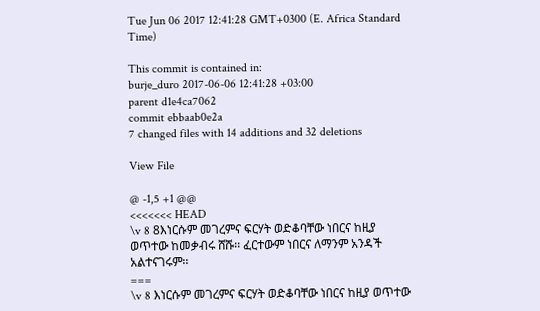Tue Jun 06 2017 12:41:28 GMT+0300 (E. Africa Standard Time)

This commit is contained in:
burje_duro 2017-06-06 12:41:28 +03:00
parent d1e4ca7062
commit ebbaab0e2a
7 changed files with 14 additions and 32 deletions

View File

@ -1,5 +1 @@
<<<<<<< HEAD
\v 8 8እነርሱም መገረምና ፍርሃት ወድቆባቸው ነበርና ከዚያ ወጥተው ከመቃብሩ ሸሹ፡፡ ፈርተውም ነበርና ለማንም አንዳች አልተናገሩም፡፡
===
\v 8 እነርሱም መገረምና ፍርሃት ወድቆባቸው ነበርና ከዚያ ወጥተው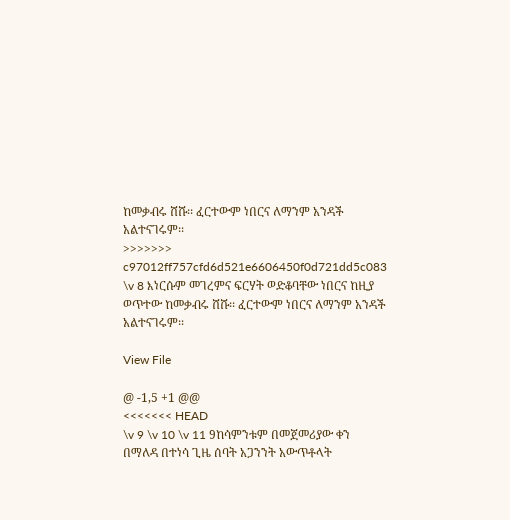ከመቃብሩ ሸሹ፡፡ ፈርተውም ነበርና ለማንም አንዳች አልተናገሩም፡፡
>>>>>>> c97012ff757cfd6d521e6606450f0d721dd5c083
\v 8 እነርሱም መገረምና ፍርሃት ወድቆባቸው ነበርና ከዚያ ወጥተው ከመቃብሩ ሸሹ፡፡ ፈርተውም ነበርና ለማንም አንዳች አልተናገሩም፡፡

View File

@ -1,5 +1 @@
<<<<<<< HEAD
\v 9 \v 10 \v 11 9ከሳምንቱም በመጀመሪያው ቀን በማለዳ በተነሳ ጊዜ ሰባት አጋንንት አውጥቶላት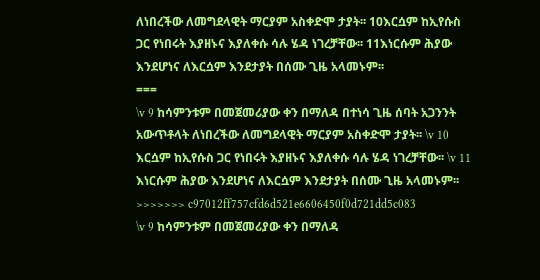ለነበረችው ለመግደላዊት ማርያም አስቀድሞ ታያት፡፡ 10እርሷም ከኢየሱስ ጋር የነበሩት እያዘኑና እያለቀሱ ሳሉ ሄዳ ነገረቻቸው፡፡ 11እነርሱም ሕያው እንደሆነና ለእርሷም እንደታያት በሰሙ ጊዜ አላመኑም፡፡
===
\v 9 ከሳምንቱም በመጀመሪያው ቀን በማለዳ በተነሳ ጊዜ ሰባት አጋንንት አውጥቶላት ለነበረችው ለመግደላዊት ማርያም አስቀድሞ ታያት፡፡ \v 10 እርሷም ከኢየሱስ ጋር የነበሩት እያዘኑና እያለቀሱ ሳሉ ሄዳ ነገረቻቸው፡፡ \v 11 እነርሱም ሕያው እንደሆነና ለእርሷም እንደታያት በሰሙ ጊዜ አላመኑም፡፡
>>>>>>> c97012ff757cfd6d521e6606450f0d721dd5c083
\v 9 ከሳምንቱም በመጀመሪያው ቀን በማለዳ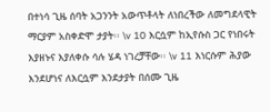በተነሳ ጊዜ ሰባት አጋንንት አውጥቶላት ለነበረችው ለመግደላዊት ማርያም አስቀድሞ ታያት፡፡ \v 10 እርሷም ከኢየሱስ ጋር የነበሩት እያዘኑና እያለቀሱ ሳሉ ሄዳ ነገረቻቸው፡፡ \v 11 እነርሱም ሕያው እንደሆነና ለእርሷም እንደታያት በሰሙ ጊዜ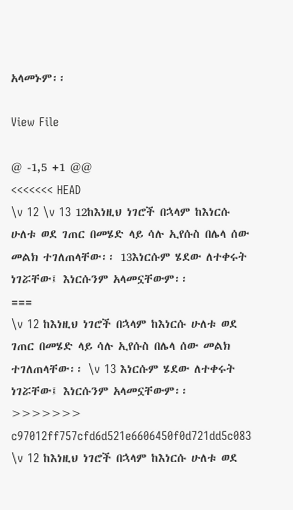አላመኑም፡፡

View File

@ -1,5 +1 @@
<<<<<<< HEAD
\v 12 \v 13 12ከእነዚህ ነገሮች በኋላም ከእነርሱ ሁለቱ ወደ ገጠር በመሄድ ላይ ሳሉ ኢየሱስ በሌላ ሰው መልክ ተገለጠላቸው፡፡ 13እነርሱም ሄደው ለተቀሩት ነገሯቸው፤ እነርሱንም አላመኗቸውም፡፡
===
\v 12 ከእነዚህ ነገሮች በኋላም ከእነርሱ ሁለቱ ወደ ገጠር በመሄድ ላይ ሳሉ ኢየሱስ በሌላ ሰው መልክ ተገለጠላቸው፡፡ \v 13 እነርሱም ሄደው ለተቀሩት ነገሯቸው፤ እነርሱንም አላመኗቸውም፡፡
>>>>>>> c97012ff757cfd6d521e6606450f0d721dd5c083
\v 12 ከእነዚህ ነገሮች በኋላም ከእነርሱ ሁለቱ ወደ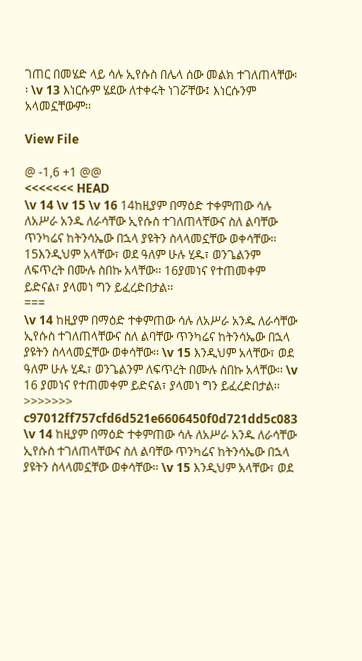ገጠር በመሄድ ላይ ሳሉ ኢየሱስ በሌላ ሰው መልክ ተገለጠላቸው፡፡ \v 13 እነርሱም ሄደው ለተቀሩት ነገሯቸው፤ እነርሱንም አላመኗቸውም፡፡

View File

@ -1,6 +1 @@
<<<<<<< HEAD
\v 14 \v 15 \v 16 14ከዚያም በማዕድ ተቀምጠው ሳሉ ለአሥራ አንዱ ለራሳቸው ኢየሱስ ተገለጠላቸውና ስለ ልባቸው ጥንካሬና ከትንሳኤው በኋላ ያዩትን ስላላመኗቸው ወቀሳቸው፡፡
15እንዲህም አላቸው፣ ወደ ዓለም ሁሉ ሂዱ፣ ወንጌልንም ለፍጥረት በሙሉ ስበኩ አላቸው፡፡ 16ያመነና የተጠመቀም ይድናል፣ ያላመነ ግን ይፈረድበታል፡፡
===
\v 14 ከዚያም በማዕድ ተቀምጠው ሳሉ ለአሥራ አንዱ ለራሳቸው ኢየሱስ ተገለጠላቸውና ስለ ልባቸው ጥንካሬና ከትንሳኤው በኋላ ያዩትን ስላላመኗቸው ወቀሳቸው፡፡ \v 15 እንዲህም አላቸው፣ ወደ ዓለም ሁሉ ሂዱ፣ ወንጌልንም ለፍጥረት በሙሉ ስበኩ አላቸው፡፡ \v 16 ያመነና የተጠመቀም ይድናል፣ ያላመነ ግን ይፈረድበታል፡፡
>>>>>>> c97012ff757cfd6d521e6606450f0d721dd5c083
\v 14 ከዚያም በማዕድ ተቀምጠው ሳሉ ለአሥራ አንዱ ለራሳቸው ኢየሱስ ተገለጠላቸውና ስለ ልባቸው ጥንካሬና ከትንሳኤው በኋላ ያዩትን ስላላመኗቸው ወቀሳቸው፡፡ \v 15 እንዲህም አላቸው፣ ወደ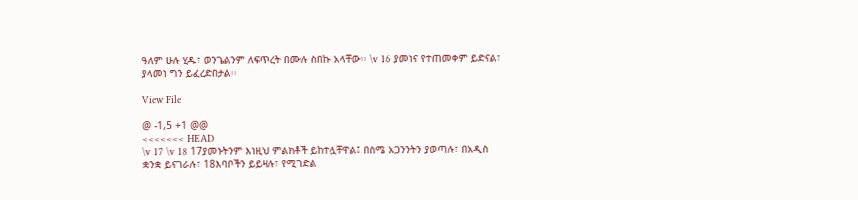ዓለም ሁሉ ሂዱ፣ ወንጌልንም ለፍጥረት በሙሉ ስበኩ አላቸው፡፡ \v 16 ያመነና የተጠመቀም ይድናል፣ ያላመነ ግን ይፈረድበታል፡፡

View File

@ -1,5 +1 @@
<<<<<<< HEAD
\v 17 \v 18 17ያመኑትንም እነዚህ ምልክቶች ይከተሏቸዋል፤ በስሜ አጋንንትን ያወጣሉ፣ በአዲስ ቋንቋ ይናገራሉ፣ 18እባቦችን ይይዛሉ፣ የሚገድል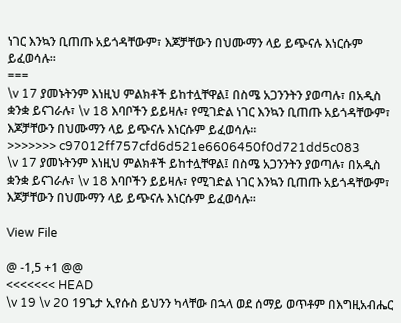ነገር እንኳን ቢጠጡ አይጎዳቸውም፣ እጆቻቸውን በህሙማን ላይ ይጭናሉ እነርሱም ይፈወሳሉ፡፡
===
\v 17 ያመኑትንም እነዚህ ምልክቶች ይከተሏቸዋል፤ በስሜ አጋንንትን ያወጣሉ፣ በአዲስ ቋንቋ ይናገራሉ፣ \v 18 እባቦችን ይይዛሉ፣ የሚገድል ነገር እንኳን ቢጠጡ አይጎዳቸውም፣ እጆቻቸውን በህሙማን ላይ ይጭናሉ እነርሱም ይፈወሳሉ፡፡
>>>>>>> c97012ff757cfd6d521e6606450f0d721dd5c083
\v 17 ያመኑትንም እነዚህ ምልክቶች ይከተሏቸዋል፤ በስሜ አጋንንትን ያወጣሉ፣ በአዲስ ቋንቋ ይናገራሉ፣ \v 18 እባቦችን ይይዛሉ፣ የሚገድል ነገር እንኳን ቢጠጡ አይጎዳቸውም፣ እጆቻቸውን በህሙማን ላይ ይጭናሉ እነርሱም ይፈወሳሉ፡፡

View File

@ -1,5 +1 @@
<<<<<<< HEAD
\v 19 \v 20 19ጌታ ኢየሱስ ይህንን ካላቸው በኋላ ወደ ሰማይ ወጥቶም በእግዚአብሔር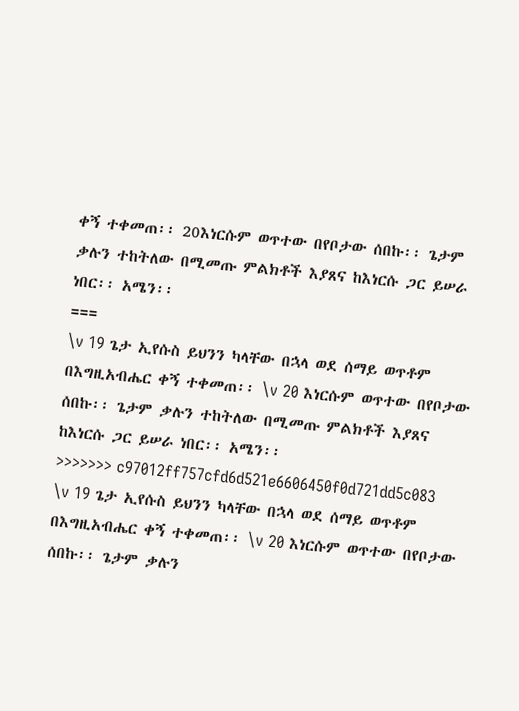ቀኝ ተቀመጠ፡፡ 20እነርሱም ወጥተው በየቦታው ሰበኩ፡፡ ጌታም ቃሉን ተከትለው በሚመጡ ምልክቶች እያጸና ከእነርሱ ጋር ይሠራ ነበር፡፡ አሜን፡፡
===
\v 19 ጌታ ኢየሱስ ይህንን ካላቸው በኋላ ወደ ሰማይ ወጥቶም በእግዚአብሔር ቀኝ ተቀመጠ፡፡ \v 20 እነርሱም ወጥተው በየቦታው ሰበኩ፡፡ ጌታም ቃሉን ተከትለው በሚመጡ ምልክቶች እያጸና ከእነርሱ ጋር ይሠራ ነበር፡፡ አሜን፡፡
>>>>>>> c97012ff757cfd6d521e6606450f0d721dd5c083
\v 19 ጌታ ኢየሱስ ይህንን ካላቸው በኋላ ወደ ሰማይ ወጥቶም በእግዚአብሔር ቀኝ ተቀመጠ፡፡ \v 20 እነርሱም ወጥተው በየቦታው ሰበኩ፡፡ ጌታም ቃሉን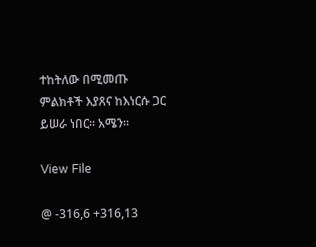ተከትለው በሚመጡ ምልክቶች እያጸና ከእነርሱ ጋር ይሠራ ነበር፡፡ አሜን፡፡

View File

@ -316,6 +316,13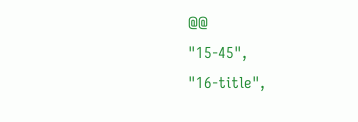@@
"15-45",
"16-title",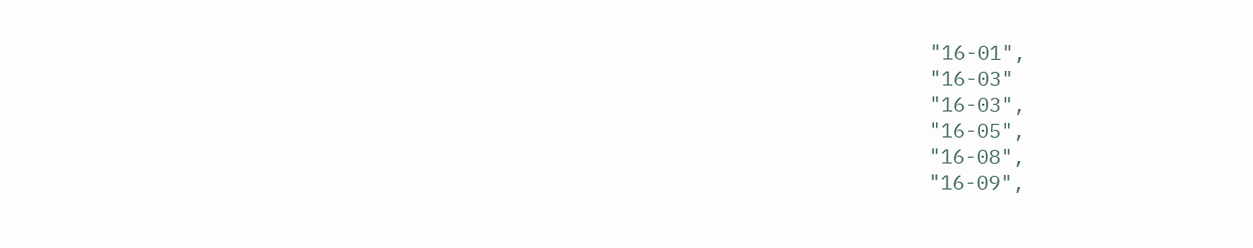"16-01",
"16-03"
"16-03",
"16-05",
"16-08",
"16-09",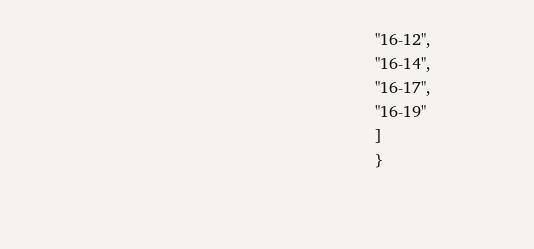"16-12",
"16-14",
"16-17",
"16-19"
]
}